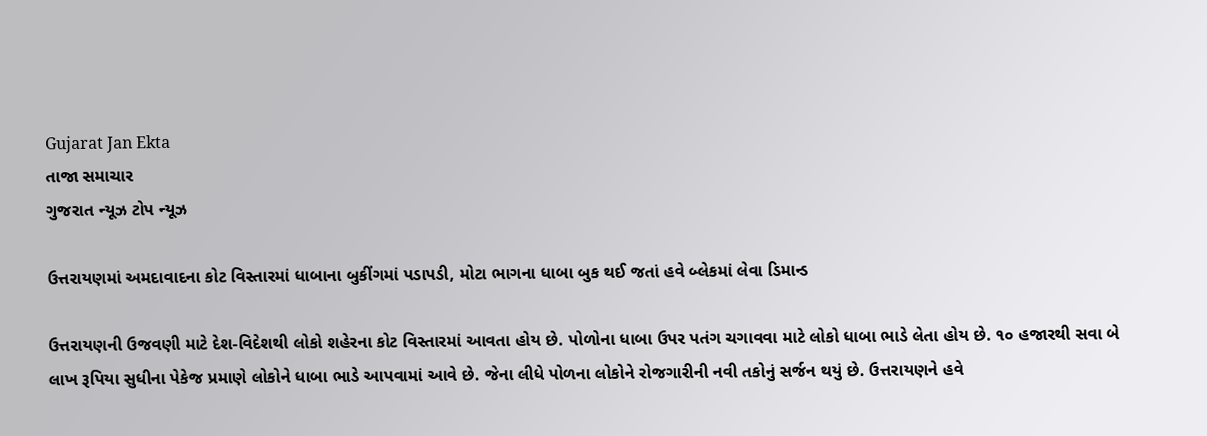Gujarat Jan Ekta
તાજા સમાચાર
ગુજરાત ન્યૂઝ ટોપ ન્યૂઝ

ઉત્તરાયણમાં અમદાવાદના કોટ વિસ્તારમાં ધાબાના બુકીંગમાં પડાપડી, મોટા ભાગના ધાબા બુક થઈ જતાં હવે બ્લેકમાં લેવા ડિમાન્ડ

ઉત્તરાયણની ઉજવણી માટે દેશ-વિદેશથી લોકો શહેરના કોટ વિસ્તારમાં આવતા હોય છે. પોળોના ધાબા ઉપર પતંગ ચગાવવા માટે લોકો ધાબા ભાડે લેતા હોય છે. ૧૦ હજારથી સવા બે લાખ રૂપિયા સુધીના પેકેજ પ્રમાણે લોકોને ધાબા ભાડે આપવામાં આવે છે. જેના લીધે પોળના લોકોને રોજગારીની નવી તકોનું સર્જન થયું છે. ઉત્તરાયણને હવે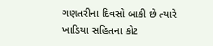ગણતરીના દિવસો બાકી છે ત્યારે ખાડિયા સહિતના કોટ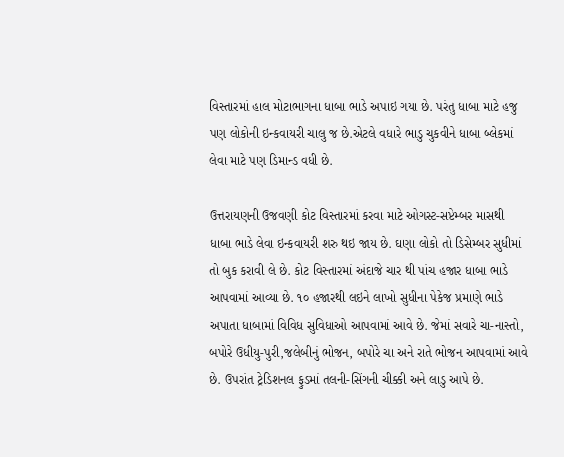વિસ્તારમાં હાલ મોટાભાગના ધાબા ભાડે અપાઇ ગયા છે. પરંતુ ધાબા માટે હજુ પણ લોકોની ઇન્કવાયરી ચાલુ જ છે.એટલે વધારે ભાડુ ચુકવીને ધાબા બ્લેકમાં લેવા માટે પણ ડિમાન્ડ વધી છે.

ઉત્તરાયણની ઉજવણી કોટ વિસ્તારમાં કરવા માટે ઓગસ્ટ-સપ્ટેમ્બર માસથી ધાબા ભાડે લેવા ઇન્કવાયરી શરુ થઇ જાય છે. ઘણા લોકો તો ડિસેમ્બર સુધીમાં તો બુક કરાવી લે છે. કોટ વિસ્તારમાં અંદાજે ચાર થી પાંચ હજાર ધાબા ભાડે આપવામાં આવ્યા છે. ૧૦ હજારથી લઇને લાખો સુધીના પેકેજ પ્રમાણે ભાડે અપાતા ધાબામાં વિવિધ સુવિધાઓ આપવામાં આવે છે. જેમાં સવારે ચા-નાસ્તો, બપોરે ઉધીયુ-પુરી,જલેબીનું ભોજન, બપોરે ચા અને રાતે ભોજન આપવામાં આવે છે. ઉપરાંત ટ્રેડિશનલ ફુડમાં તલની-સિંગની ચીક્કી અને લાડુ આપે છે.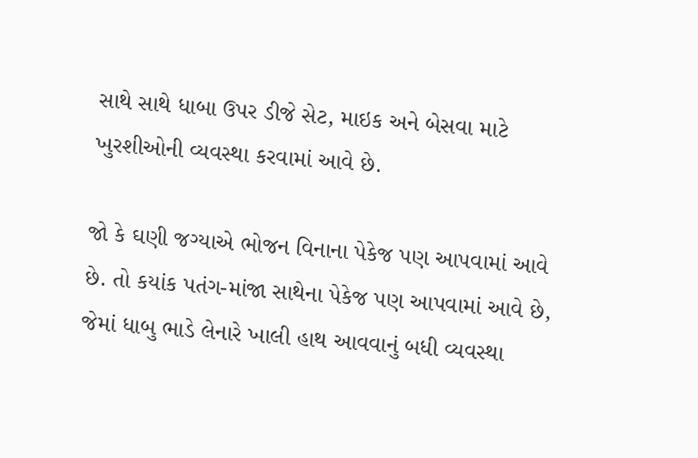સાથે સાથે ધાબા ઉપર ડીજે સેટ, માઇક અને બેસવા માટે ખુરશીઓની વ્યવસ્થા કરવામાં આવે છે.

જો કે ઘણી જગ્યાએ ભોજન વિનાના પેકેજ પણ આપવામાં આવે છે. તો કયાંક પતંગ-માંજા સાથેના પેકેજ પણ આપવામાં આવે છે, જેમાં ધાબુ ભાડે લેનારે ખાલી હાથ આવવાનું બધી વ્યવસ્થા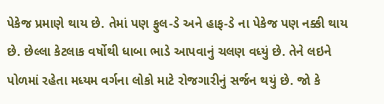પેકેજ પ્રમાણે થાય છે. તેમાં પણ ફુલ-ડે અને હાફ-ડે ના પેકેજ પણ નક્કી થાય છે. છેલ્લા કેટલાક વર્ષોથી ધાબા ભાડે આપવાનું ચલણ વધ્યું છે. તેને લઇને પોળમાં રહેતા મધ્યમ વર્ગના લોકો માટે રોજગારીનું સર્જન થયું છે. જો કે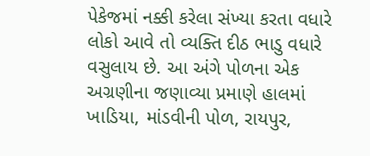પેકેજમાં નક્કી કરેલા સંખ્યા કરતા વધારે લોકો આવે તો વ્યક્તિ દીઠ ભાડુ વધારે વસુલાય છે. આ અંગે પોળના એક અગ્રણીના જણાવ્યા પ્રમાણે હાલમાં ખાડિયા, માંડવીની પોળ, રાયપુર,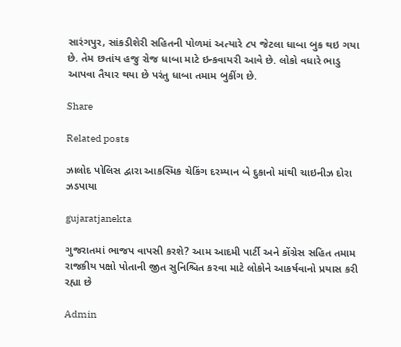સારંગપુર, સાંકડીશેરી સહિતની પોળમાં અત્યારે ૮૫ જેટલા ધાબા બુક થઇ ગયા છે. તેમ છતાંય હજુ રોજ ધાબા માટે ઇન્કવાયરી આવે છે. લોકો વધારે ભાડુ આપવા તૈયાર થયા છે પરંતુ ધાબા તમામ બુકીંગ છે.

Share

Related posts

ઝાલોદ પોલિસ દ્વારા આકસ્મિક ચેકિંગ દરમ્યાન બે દુકાનો માંથી ચાઇનીઝ દોરા ઝડપાયા

gujaratjanekta

ગુજરાતમાં ભાજપ વાપસી કરશે? આમ આદમી પાર્ટી અને કોંગ્રેસ સહિત તમામ રાજકીય પક્ષો પોતાની જીત સુનિશ્ચિત કરવા માટે લોકોને આકર્ષવાનો પ્રયાસ કરી રહ્યા છે

Admin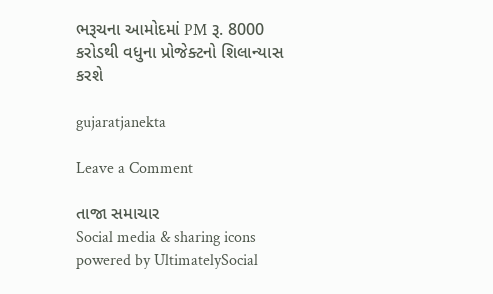ભરૂચના આમોદમાં PM રૂ. 8000 કરોડથી વધુના પ્રોજેક્ટનો શિલાન્યાસ કરશે

gujaratjanekta

Leave a Comment

તાજા સમાચાર
Social media & sharing icons powered by UltimatelySocial